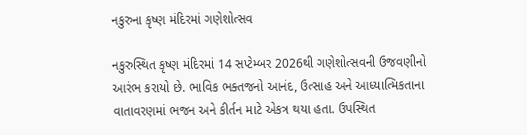નકુરુના કૃષ્ણ મંદિરમાં ગણેશોત્સવ

નકુરુસ્થિત કૃષ્ણ મંદિરમાં 14 સપ્ટેમ્બર 2026થી ગણેશોત્સવની ઉજવણીનો આરંભ કરાયો છે. ભાવિક ભક્તજનો આનંદ, ઉત્સાહ અને આધ્યાત્મિકતાના વાતાવરણમાં ભજન અને કીર્તન માટે એકત્ર થયા હતા. ઉપસ્થિત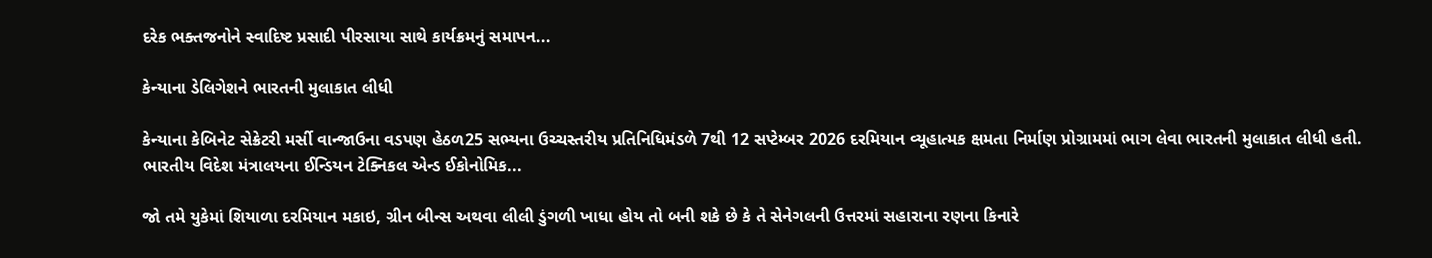દરેક ભક્તજનોને સ્વાદિષ્ટ પ્રસાદી પીરસાયા સાથે કાર્યક્રમનું સમાપન...

કેન્યાના ડેલિગેશને ભારતની મુલાકાત લીધી

કેન્યાના કેબિનેટ સેક્રેટરી મર્સી વાન્જાઉના વડપણ હેઠળ25 સભ્યના ઉચ્ચસ્તરીય પ્રતિનિધિમંડળે 7થી 12 સપ્ટેમ્બર 2026 દરમિયાન વ્યૂહાત્મક ક્ષમતા નિર્માણ પ્રોગ્રામમાં ભાગ લેવા ભારતની મુલાકાત લીધી હતી. ભારતીય વિદેશ મંત્રાલયના ઈન્ડિયન ટેક્નિકલ એન્ડ ઈકોનોમિક...

જો તમે યુકેમાં શિયાળા દરમિયાન મકાઇ, ગ્રીન બીન્સ અથવા લીલી ડુંગળી ખાધા હોય તો બની શકે છે કે તે સેનેગલની ઉત્તરમાં સહારાના રણના કિનારે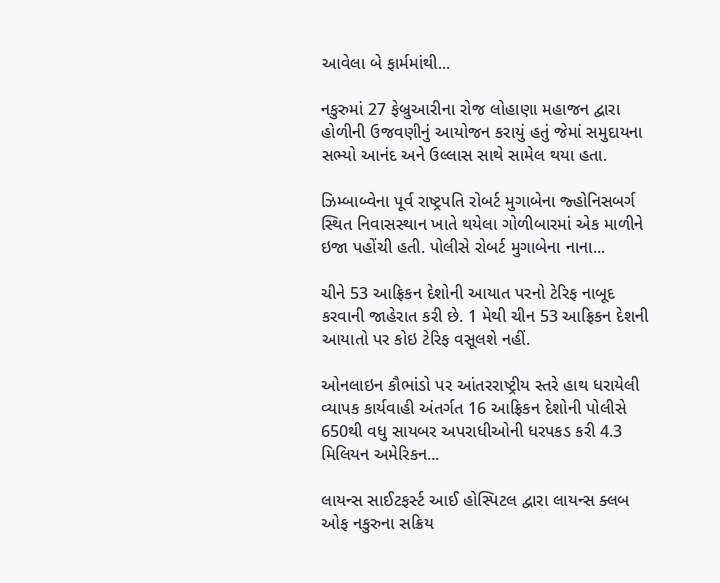આવેલા બે ફાર્મમાંથી...

નકુરુમાં 27 ફેબ્રુઆરીના રોજ લોહાણા મહાજન દ્વારા હોળીની ઉજવણીનું આયોજન કરાયું હતું જેમાં સમુદાયના સભ્યો આનંદ અને ઉલ્લાસ સાથે સામેલ થયા હતા.

ઝિમ્બાબ્વેના પૂર્વ રાષ્ટ્રપતિ રોબર્ટ મુગાબેના જ્હોનિસબર્ગ સ્થિત નિવાસસ્થાન ખાતે થયેલા ગોળીબારમાં એક માળીને ઇજા પહોંચી હતી. પોલીસે રોબર્ટ મુગાબેના નાના...

ચીને 53 આફ્રિકન દેશોની આયાત પરનો ટેરિફ નાબૂદ કરવાની જાહેરાત કરી છે. 1 મેથી ચીન 53 આફ્રિકન દેશની આયાતો પર કોઇ ટેરિફ વસૂલશે નહીં.

ઓનલાઇન કૌભાંડો પર આંતરરાષ્ટ્રીય સ્તરે હાથ ધરાયેલી વ્યાપક કાર્યવાહી અંતર્ગત 16 આફ્રિકન દેશોની પોલીસે 650થી વધુ સાયબર અપરાધીઓની ધરપકડ કરી 4.3 મિલિયન અમેરિકન...

લાયન્સ સાઈટફર્સ્ટ આઈ હોસ્પિટલ દ્વારા લાયન્સ ક્લબ ઓફ નકુરુના સક્રિય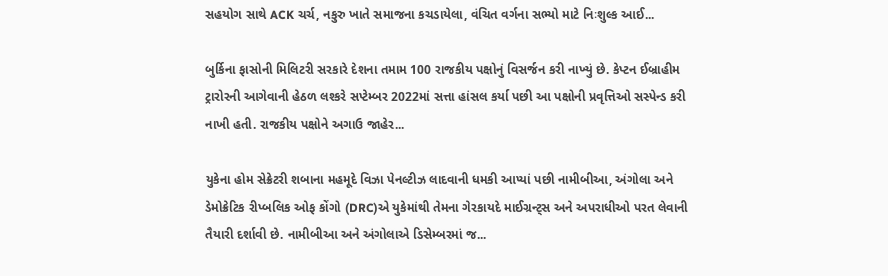સહયોગ સાથે ACK ચર્ચ, નકુરુ ખાતે સમાજના કચડાયેલા, વંચિત વર્ગના સભ્યો માટે નિઃશુલ્ક આઈ...

બુર્કિના ફાસોની મિલિટરી સરકારે દેશના તમામ 100 રાજકીય પક્ષોનું વિસર્જન કરી નાખ્યું છે. કેપ્ટન ઈબ્રાહીમ ટ્રારોરની આગેવાની હેઠળ લશ્કરે સપ્ટેમ્બર 2022માં સત્તા હાંસલ કર્યા પછી આ પક્ષોની પ્રવૃત્તિઓ સસ્પેન્ડ કરી નાખી હતી. રાજકીય પક્ષોને અગાઉ જાહેર...

યુકેના હોમ સેક્રેટરી શબાના મહમૂદે વિઝા પેનલ્ટીઝ લાદવાની ધમકી આપ્યાં પછી નામીબીઆ, અંગોલા અને ડેમોક્રેટિક રીપ્બલિક ઓફ કોંગો (DRC)એ યુકેમાંથી તેમના ગેરકાયદે માઈગ્રન્ટ્સ અને અપરાધીઓ પરત લેવાની તૈયારી દર્શાવી છે. નામીબીઆ અને અંગોલાએ ડિસેમ્બરમાં જ...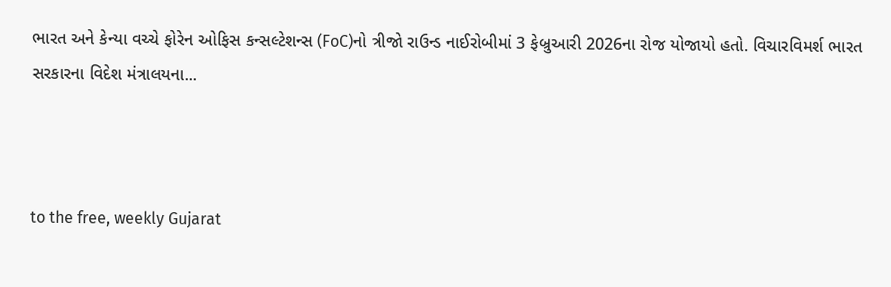ભારત અને કેન્યા વચ્ચે ફોરેન ઓફિસ કન્સલ્ટેશન્સ (FoC)નો ત્રીજો રાઉન્ડ નાઈરોબીમાં 3 ફેબ્રુઆરી 2026ના રોજ યોજાયો હતો. વિચારવિમર્શ ભારત સરકારના વિદેશ મંત્રાલયના...



to the free, weekly Gujarat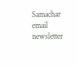Samachar email newsletter